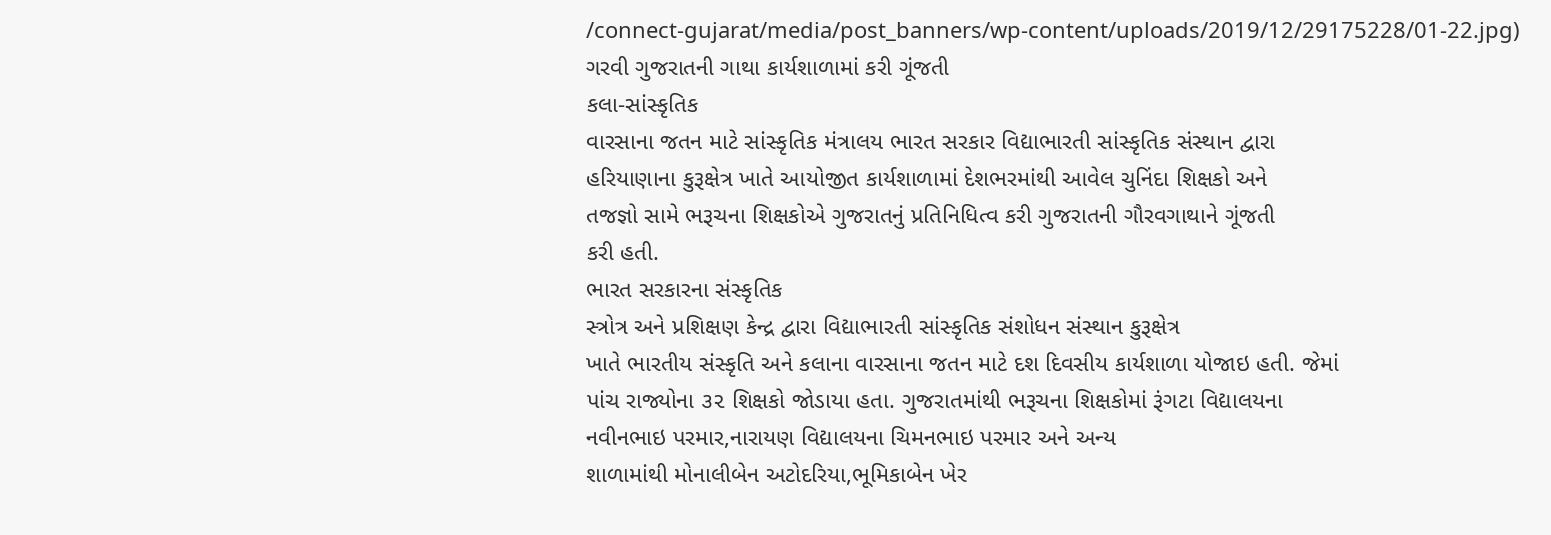/connect-gujarat/media/post_banners/wp-content/uploads/2019/12/29175228/01-22.jpg)
ગરવી ગુજરાતની ગાથા કાર્યશાળામાં કરી ગૂંજતી
કલા-સાંસ્કૃતિક
વારસાના જતન માટે સાંસ્કૃતિક મંત્રાલય ભારત સરકાર વિદ્યાભારતી સાંસ્કૃતિક સંસ્થાન દ્વારા
હરિયાણાના કુરૂક્ષેત્ર ખાતે આયોજીત કાર્યશાળામાં દેશભરમાંથી આવેલ ચુનિંદા શિક્ષકો અને
તજજ્ઞો સામે ભરૂચના શિક્ષકોએ ગુજરાતનું પ્રતિનિધિત્વ કરી ગુજરાતની ગૌરવગાથાને ગૂંજતી
કરી હતી.
ભારત સરકારના સંસ્કૃતિક
સ્ત્રોત્ર અને પ્રશિક્ષણ કેન્દ્ર દ્વારા વિદ્યાભારતી સાંસ્કૃતિક સંશોધન સંસ્થાન કુરૂક્ષેત્ર
ખાતે ભારતીય સંસ્કૃતિ અને કલાના વારસાના જતન માટે દશ દિવસીય કાર્યશાળા યોજાઇ હતી. જેમાં
પાંચ રાજ્યોના ૩૨ શિક્ષકો જોડાયા હતા. ગુજરાતમાંથી ભરૂચના શિક્ષકોમાં રૂંગટા વિદ્યાલયના
નવીનભાઇ પરમાર,નારાયણ વિદ્યાલયના ચિમનભાઇ પરમાર અને અન્ય
શાળામાંથી મોનાલીબેન અટોદરિયા,ભૂમિકાબેન ખેર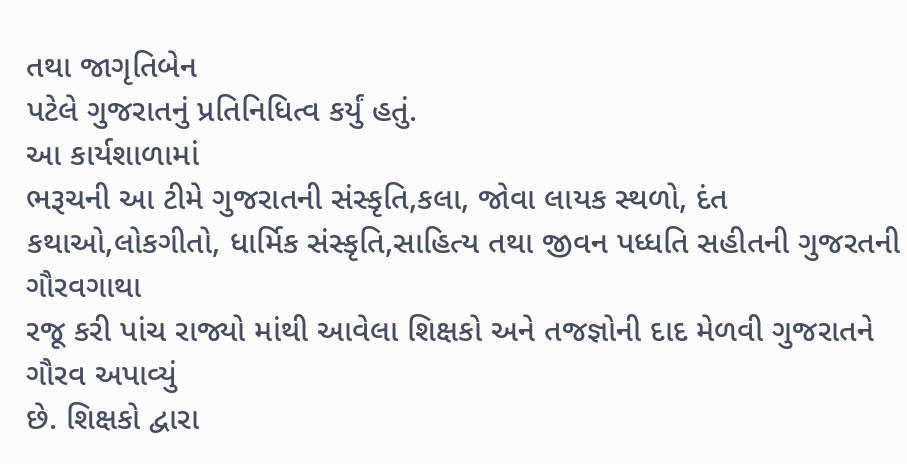તથા જાગૃતિબેન
પટેલે ગુજરાતનું પ્રતિનિધિત્વ કર્યું હતું.
આ કાર્યશાળામાં
ભરૂચની આ ટીમે ગુજરાતની સંસ્કૃતિ,કલા, જોવા લાયક સ્થળો, દંત કથાઓ,લોકગીતો, ધાર્મિક સંસ્કૃતિ,સાહિત્ય તથા જીવન પધ્ધતિ સહીતની ગુજરતની ગૌરવગાથા
રજૂ કરી પાંચ રાજ્યો માંથી આવેલા શિક્ષકો અને તજજ્ઞોની દાદ મેળવી ગુજરાતને ગૌરવ અપાવ્યું
છે. શિક્ષકો દ્વારા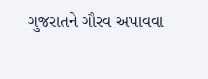ગુજરાતને ગૌરવ અપાવવા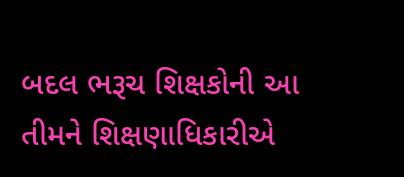બદલ ભરૂચ શિક્ષકોની આ તીમને શિક્ષણાધિકારીએ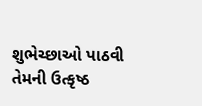શુભેચ્છાઓ પાઠવી તેમની ઉત્કૃષ્ઠ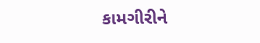કામગીરીને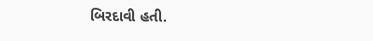બિરદાવી હતી.